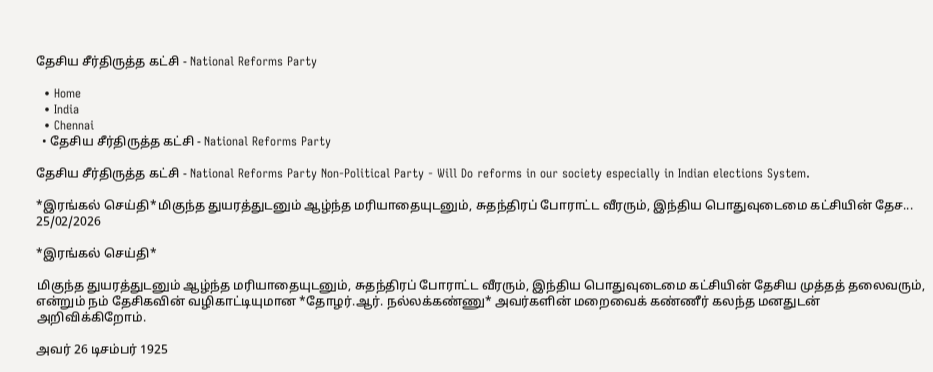தேசிய சீர்திருத்த கட்சி - National Reforms Party

  • Home
  • India
  • Chennai
  • தேசிய சீர்திருத்த கட்சி - National Reforms Party

தேசிய சீர்திருத்த கட்சி - National Reforms Party Non-Political Party - Will Do reforms in our society especially in Indian elections System.

*இரங்கல் செய்தி*மிகுந்த துயரத்துடனும் ஆழ்ந்த மரியாதையுடனும், சுதந்திரப் போராட்ட வீரரும், இந்திய பொதுவுடைமை கட்சியின் தேச...
25/02/2026

*இரங்கல் செய்தி*

மிகுந்த துயரத்துடனும் ஆழ்ந்த மரியாதையுடனும், சுதந்திரப் போராட்ட வீரரும், இந்திய பொதுவுடைமை கட்சியின் தேசிய முத்தத் தலைவரும், என்றும் நம் தேசிகவின் வழிகாட்டியுமான *தோழர்.ஆர். நல்லக்கண்ணு* அவர்களின் மறைவைக் கண்ணீர் கலந்த மனதுடன் அறிவிக்கிறோம்.

அவர் 26 டிசம்பர் 1925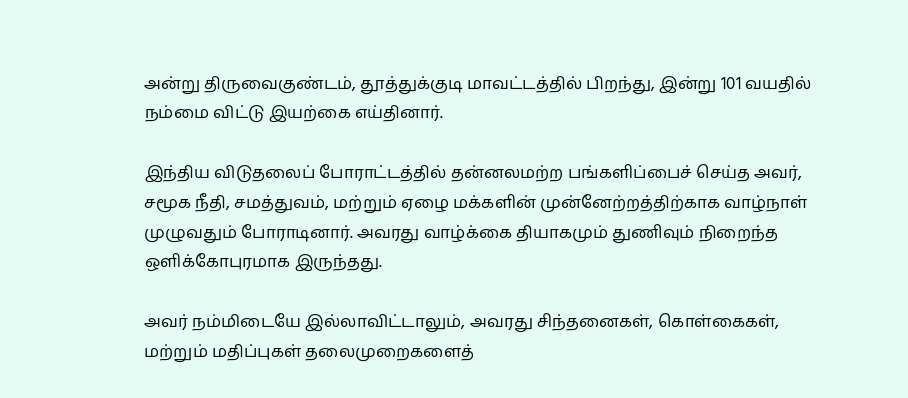அன்று திருவைகுண்டம், தூத்துக்குடி மாவட்டத்தில் பிறந்து, இன்று 101 வயதில் நம்மை விட்டு இயற்கை எய்தினார்.

இந்திய விடுதலைப் போராட்டத்தில் தன்னலமற்ற பங்களிப்பைச் செய்த அவர், சமூக நீதி, சமத்துவம், மற்றும் ஏழை மக்களின் முன்னேற்றத்திற்காக வாழ்நாள் முழுவதும் போராடினார். அவரது வாழ்க்கை தியாகமும் துணிவும் நிறைந்த ஒளிக்கோபுரமாக இருந்தது.

அவர் நம்மிடையே இல்லாவிட்டாலும், அவரது சிந்தனைகள், கொள்கைகள், மற்றும் மதிப்புகள் தலைமுறைகளைத்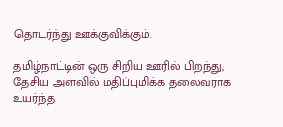தொடர்ந்து ஊக்குவிக்கும்.

தமிழ்நாட்டின் ஒரு சிறிய ஊரில் பிறந்து, தேசிய அளவில் மதிப்புமிக்க தலைவராக உயர்ந்த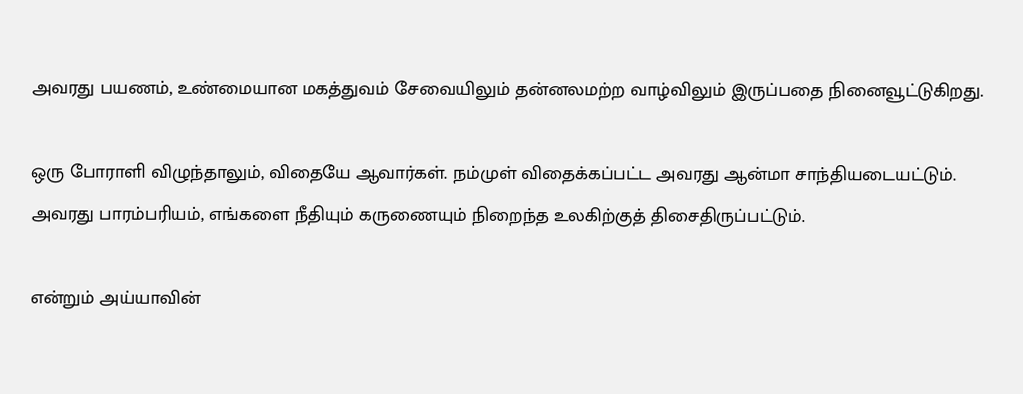அவரது பயணம், உண்மையான மகத்துவம் சேவையிலும் தன்னலமற்ற வாழ்விலும் இருப்பதை நினைவூட்டுகிறது.

ஒரு போராளி விழுந்தாலும், விதையே ஆவார்கள். நம்முள் விதைக்கப்பட்ட அவரது ஆன்மா சாந்தியடையட்டும். அவரது பாரம்பரியம், எங்களை நீதியும் கருணையும் நிறைந்த உலகிற்குத் திசைதிருப்பட்டும்.

என்றும் அய்யாவின்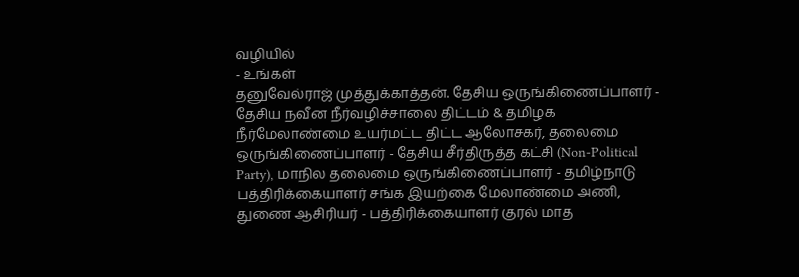வழியில்
- உங்கள்
தனுவேல்ராஜ் முத்துக்காத்தன். தேசிய ஒருங்கிணைப்பாளர் - தேசிய நவீன நீர்வழிச்சாலை திட்டம் & தமிழக நீர்மேலாண்மை உயர்மட்ட திட்ட ஆலோசகர், தலைமை ஒருங்கிணைப்பாளர் - தேசிய சீர்திருத்த கட்சி (Non-Political Party), மாநில தலைமை ஒருங்கிணைப்பாளர் - தமிழ்நாடு பத்திரிக்கையாளர் சங்க இயற்கை மேலாண்மை அணி, துணை ஆசிரியர் - பத்திரிக்கையாளர் குரல் மாத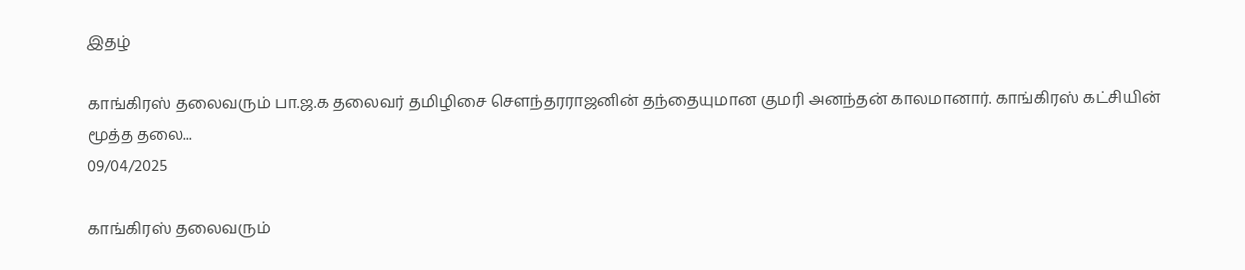இதழ்

காங்கிரஸ் தலைவரும் பா.ஜ.க தலைவர் தமிழிசை சௌந்தரராஜனின் தந்தையுமான குமரி அனந்தன் காலமானார். காங்கிரஸ் கட்சியின் மூத்த தலை...
09/04/2025

காங்கிரஸ் தலைவரும்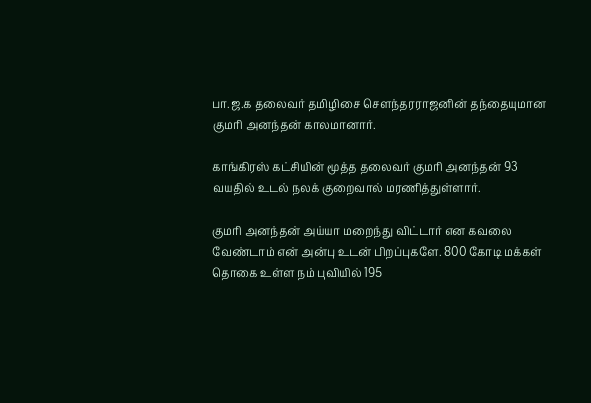பா.ஜ.க தலைவர் தமிழிசை சௌந்தரராஜனின் தந்தையுமான குமரி அனந்தன் காலமானார்.

காங்கிரஸ் கட்சியின் மூத்த தலைவர் குமரி அனந்தன் 93 வயதில் உடல் நலக் குறைவால் மரணித்துள்ளார்.

குமரி அனந்தன் அய்யா மறைந்து விட்டார் என கவலை வேண்டாம் என் அன்பு உடன் பிறப்புகளே. 800 கோடி மக்கள் தொகை உள்ள நம் புவியில் 195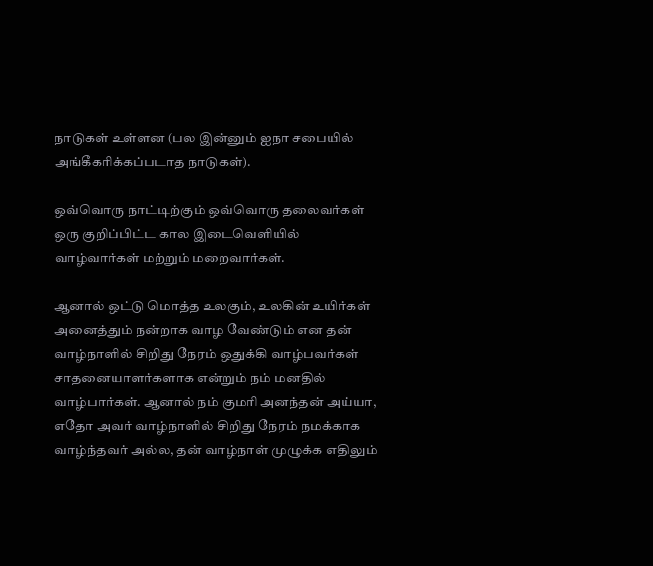நாடுகள் உள்ளன (பல இன்னும் ஐநா சபையில் அங்கீகரிக்கப்படாத நாடுகள்).

ஒவ்வொரு நாட்டிற்கும் ஒவ்வொரு தலைவர்கள் ஒரு குறிப்பிட்ட கால இடைவெளியில் வாழ்வார்கள் மற்றும் மறைவார்கள்.

ஆனால் ஒட்டு மொத்த உலகும், உலகின் உயிர்கள் அனைத்தும் நன்றாக வாழ வேண்டும் என தன் வாழ்நாளில் சிறிது நேரம் ஒதுக்கி வாழ்பவர்கள் சாதனையாளர்களாக என்றும் நம் மனதில் வாழ்பார்கள். ஆனால் நம் குமரி அனந்தன் அய்யா, எதோ அவர் வாழ்நாளில் சிறிது நேரம் நமக்காக வாழ்ந்தவர் அல்ல, தன் வாழ்நாள் முழுக்க எதிலும்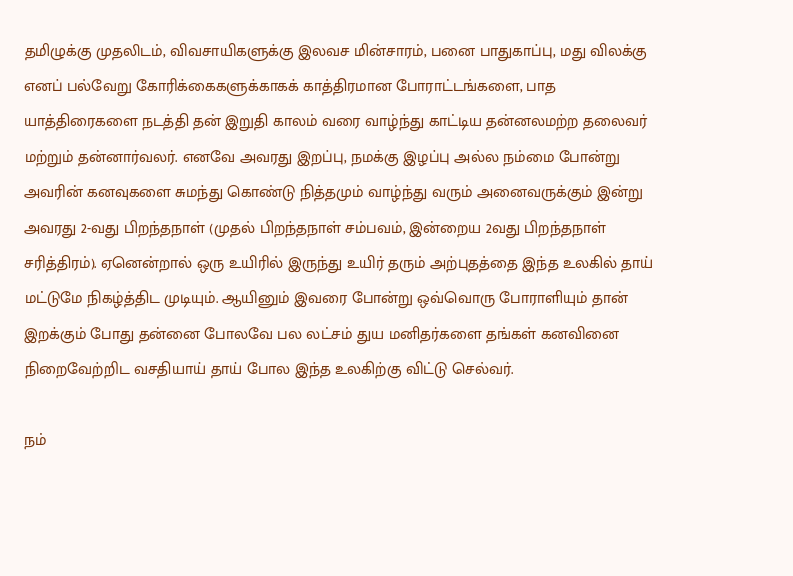தமிழுக்கு முதலிடம், விவசாயிகளுக்கு இலவச மின்சாரம், பனை பாதுகாப்பு, மது விலக்கு எனப் பல்வேறு கோரிக்கைகளுக்காகக் காத்திரமான போராட்டங்களை, பாத யாத்திரைகளை நடத்தி தன் இறுதி காலம் வரை வாழ்ந்து காட்டிய தன்னலமற்ற தலைவர் மற்றும் தன்னார்வலர். எனவே அவரது இறப்பு, நமக்கு இழப்பு அல்ல நம்மை போன்று அவரின் கனவுகளை சுமந்து கொண்டு நித்தமும் வாழ்ந்து வரும் அனைவருக்கும் இன்று அவரது 2-வது பிறந்தநாள் (முதல் பிறந்தநாள் சம்பவம், இன்றைய 2வது பிறந்தநாள் சரித்திரம்). ஏனென்றால் ஒரு உயிரில் இருந்து உயிர் தரும் அற்புதத்தை இந்த உலகில் தாய் மட்டுமே நிகழ்த்திட முடியும். ஆயினும் இவரை போன்று ஒவ்வொரு போராளியும் தான் இறக்கும் போது தன்னை போலவே பல லட்சம் துய மனிதர்களை தங்கள் கனவினை நிறைவேற்றிட வசதியாய் தாய் போல இந்த உலகிற்கு விட்டு செல்வர்.

நம்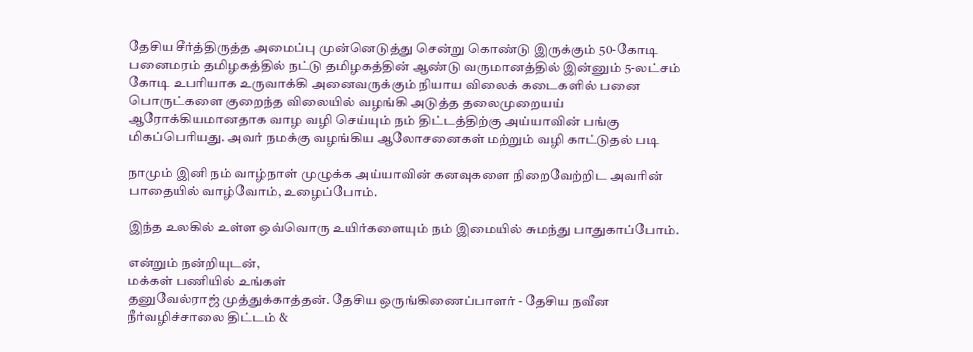தேசிய சீர்த்திருத்த அமைப்பு முன்னெடுத்து சென்று கொண்டு இருக்கும் 50-கோடி பனைமரம் தமிழகத்தில் நட்டு தமிழகத்தின் ஆண்டு வருமானத்தில் இன்னும் 5-லட்சம் கோடி உபரியாக உருவாக்கி அனைவருக்கும் நியாய விலைக் கடைகளில் பனை பொருட்களை குறைந்த விலையில் வழங்கி அடுத்த தலைமுறையய் ஆரோக்கியமானதாக வாழ வழி செய்யும் நம் திட்டத்திற்கு அய்யாவின் பங்கு மிகப்பெரியது. அவர் நமக்கு வழங்கிய ஆலோசனைகள் மற்றும் வழி காட்டுதல் படி

நாமும் இனி நம் வாழ்நாள் முழுக்க அய்யாவின் கனவுகளை நிறைவேற்றிட அவரின் பாதையில் வாழ்வோம், உழைப்போம்.

இந்த உலகில் உள்ள ஒவ்வொரு உயிர்களையும் நம் இமையில் சுமந்து பாதுகாப்போம்.

என்றும் நன்றியுடன்,
மக்கள் பணியில் உங்கள்
தனுவேல்ராஜ் முத்துக்காத்தன். தேசிய ஒருங்கிணைப்பாளர் - தேசிய நவீன நீர்வழிச்சாலை திட்டம் &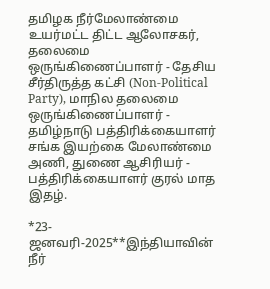தமிழக நீர்மேலாண்மை உயர்மட்ட திட்ட ஆலோசகர், தலைமை ஒருங்கிணைப்பாளர் - தேசிய சீர்திருத்த கட்சி (Non-Political Party), மாநில தலைமை ஒருங்கிணைப்பாளர் - தமிழ்நாடு பத்திரிக்கையாளர் சங்க இயற்கை மேலாண்மை அணி, துணை ஆசிரியர் - பத்திரிக்கையாளர் குரல் மாத இதழ்.

*23-ஜனவரி-2025**இந்தியாவின் நீர்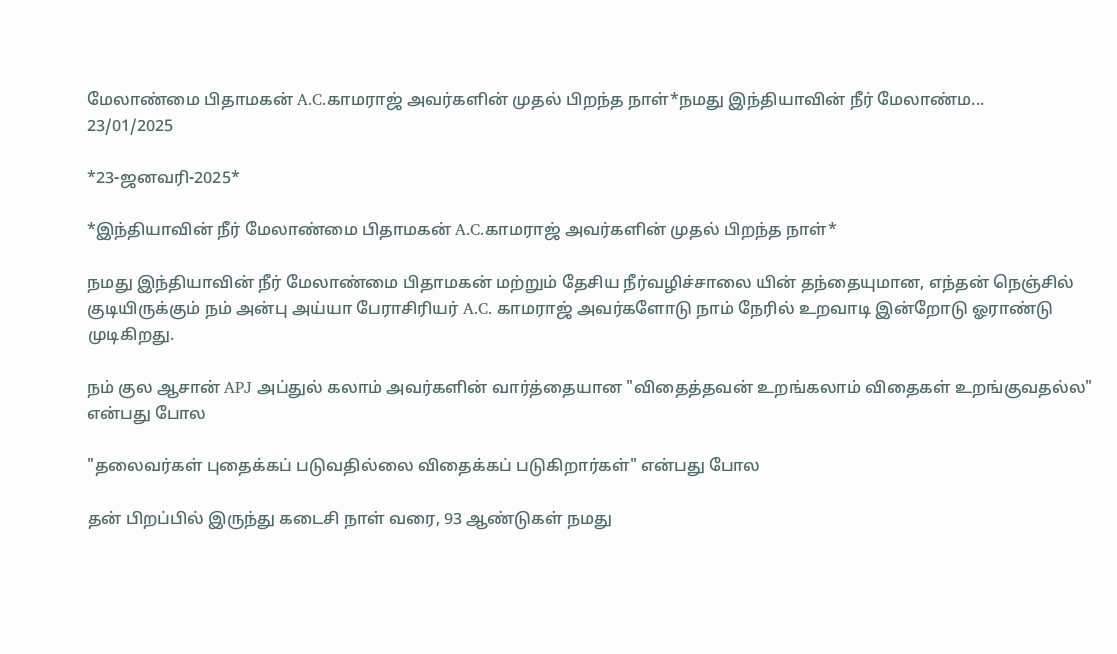மேலாண்மை பிதாமகன் A.C.காமராஜ் அவர்களின் முதல் பிறந்த நாள்*நமது இந்தியாவின் நீர் மேலாண்ம...
23/01/2025

*23-ஜனவரி-2025*

*இந்தியாவின் நீர் மேலாண்மை பிதாமகன் A.C.காமராஜ் அவர்களின் முதல் பிறந்த நாள்*

நமது இந்தியாவின் நீர் மேலாண்மை பிதாமகன் மற்றும் தேசிய நீர்வழிச்சாலை யின் தந்தையுமான, எந்தன் நெஞ்சில் குடியிருக்கும் நம் அன்பு அய்யா பேராசிரியர் A.C. காமராஜ் அவர்களோடு நாம் நேரில் உறவாடி இன்றோடு ஓராண்டு முடிகிறது.

நம் குல ஆசான் APJ அப்துல் கலாம் அவர்களின் வார்த்தையான "விதைத்தவன் உறங்கலாம் விதைகள் உறங்குவதல்ல"
என்பது போல

"தலைவர்கள் புதைக்கப் படுவதில்லை விதைக்கப் படுகிறார்கள்" என்பது போல

தன் பிறப்பில் இருந்து கடைசி நாள் வரை, 93 ஆண்டுகள் நமது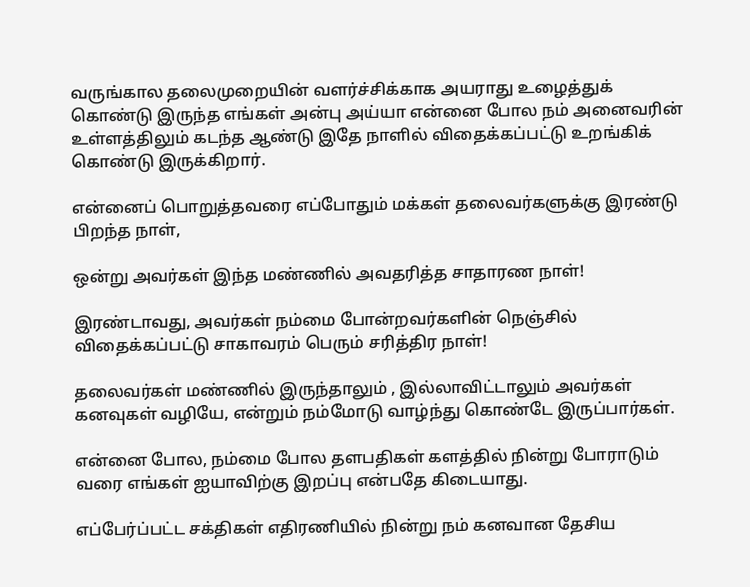வருங்கால தலைமுறையின் வளர்ச்சிக்காக அயராது உழைத்துக் கொண்டு இருந்த எங்கள் அன்பு அய்யா என்னை போல நம் அனைவரின் உள்ளத்திலும் கடந்த ஆண்டு இதே நாளில் விதைக்கப்பட்டு உறங்கிக் கொண்டு இருக்கிறார்.

என்னைப் பொறுத்தவரை எப்போதும் மக்கள் தலைவர்களுக்கு இரண்டு பிறந்த நாள்,

ஒன்று அவர்கள் இந்த மண்ணில் அவதரித்த சாதாரண நாள்!

இரண்டாவது, அவர்கள் நம்மை போன்றவர்களின் நெஞ்சில் விதைக்கப்பட்டு சாகாவரம் பெரும் சரித்திர நாள்!

தலைவர்கள் மண்ணில் இருந்தாலும் , இல்லாவிட்டாலும் அவர்கள் கனவுகள் வழியே, என்றும் நம்மோடு வாழ்ந்து கொண்டே இருப்பார்கள்.

என்னை போல, நம்மை போல தளபதிகள் களத்தில் நின்று போராடும் வரை எங்கள் ஐயாவிற்கு இறப்பு என்பதே கிடையாது.

எப்பேர்ப்பட்ட சக்திகள் எதிரணியில் நின்று நம் கனவான தேசிய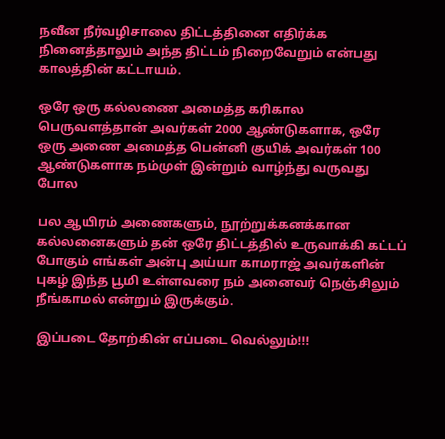நவீன நீர்வழிசாலை திட்டத்தினை எதிர்க்க நினைத்தாலும் அந்த திட்டம் நிறைவேறும் என்பது காலத்தின் கட்டாயம்.

ஒரே ஒரு கல்லணை அமைத்த கரிகால பெருவளத்தான் அவர்கள் 2000 ஆண்டுகளாக, ஒரே ஒரு அணை அமைத்த பென்னி குயிக் அவர்கள் 100 ஆண்டுகளாக நம்முள் இன்றும் வாழ்ந்து வருவது போல

பல ஆயிரம் அணைகளும், நூற்றுக்கனக்கான கல்லனைகளும் தன் ஒரே திட்டத்தில் உருவாக்கி கட்டப் போகும் எங்கள் அன்பு அய்யா காமராஜ் அவர்களின் புகழ் இந்த பூமி உள்ளவரை நம் அனைவர் நெஞ்சிலும் நீங்காமல் என்றும் இருக்கும்.

இப்படை தோற்கின் எப்படை வெல்லும்!!!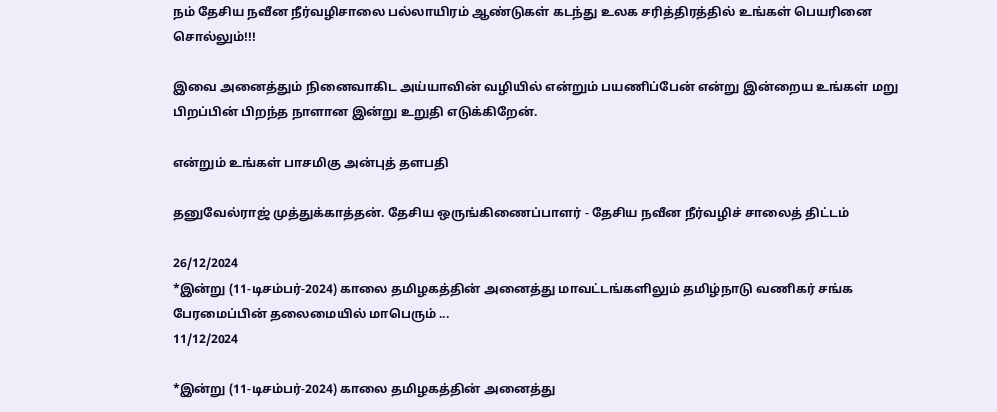நம் தேசிய நவீன நீர்வழிசாலை பல்லாயிரம் ஆண்டுகள் கடந்து உலக சரித்திரத்தில் உங்கள் பெயரினை சொல்லும்!!!

இவை அனைத்தும் நினைவாகிட அய்யாவின் வழியில் என்றும் பயணிப்பேன் என்று இன்றைய உங்கள் மறு பிறப்பின் பிறந்த நாளான இன்று உறுதி எடுக்கிறேன்.

என்றும் உங்கள் பாசமிகு அன்புத் தளபதி

தனுவேல்ராஜ் முத்துக்காத்தன். தேசிய ஒருங்கிணைப்பாளர் - தேசிய நவீன நீர்வழிச் சாலைத் திட்டம்

26/12/2024
*இன்று (11-டிசம்பர்-2024) காலை தமிழகத்தின் அனைத்து மாவட்டங்களிலும் தமிழ்நாடு வணிகர் சங்க பேரமைப்பின் தலைமையில் மாபெரும் ...
11/12/2024

*இன்று (11-டிசம்பர்-2024) காலை தமிழகத்தின் அனைத்து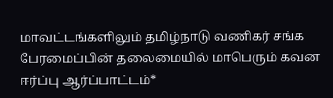மாவட்டங்களிலும் தமிழ்நாடு வணிகர் சங்க பேரமைப்பின் தலைமையில் மாபெரும் கவன ஈர்ப்பு ஆர்ப்பாட்டம்*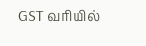GST வரியில்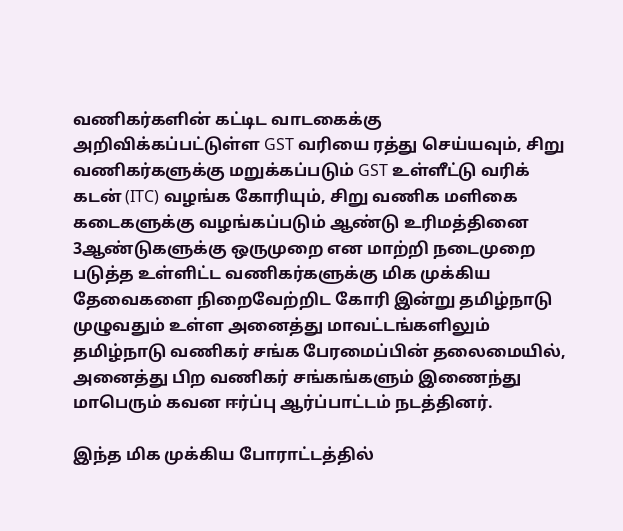வணிகர்களின் கட்டிட வாடகைக்கு அறிவிக்கப்பட்டுள்ள GST வரியை ரத்து செய்யவும், சிறு வணிகர்களுக்கு மறுக்கப்படும் GST உள்ளீட்டு வரிக் கடன் (ITC) வழங்க கோரியும், சிறு வணிக மளிகை கடைகளுக்கு வழங்கப்படும் ஆண்டு உரிமத்தினை 3ஆண்டுகளுக்கு ஒருமுறை என மாற்றி நடைமுறை படுத்த உள்ளிட்ட வணிகர்களுக்கு மிக முக்கிய தேவைகளை நிறைவேற்றிட கோரி இன்று தமிழ்நாடு முழுவதும் உள்ள அனைத்து மாவட்டங்களிலும் தமிழ்நாடு வணிகர் சங்க பேரமைப்பின் தலைமையில், அனைத்து பிற வணிகர் சங்கங்களும் இணைந்து மாபெரும் கவன ஈர்ப்பு ஆர்ப்பாட்டம் நடத்தினர்.

இந்த மிக முக்கிய போராட்டத்தில்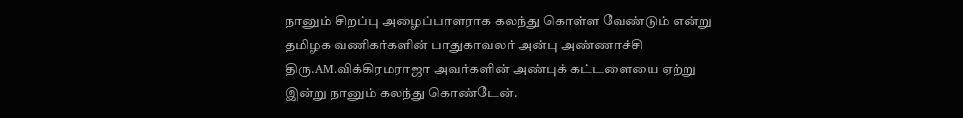நானும் சிறப்பு அழைப்பாளராக கலந்து கொள்ள வேண்டும் என்று தமிழக வணிகர்களின் பாதுகாவலர் அன்பு அண்ணாச்சி திரு.AM.விக்கிரமராஜா அவர்களின் அண்புக் கட்டளையை ஏற்று இன்று நானும் கலந்து கொண்டேன்.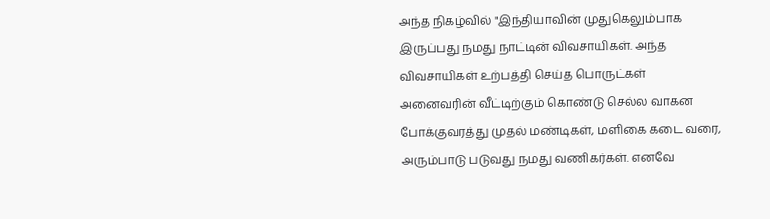அந்த நிகழ்வில் "இந்தியாவின் முதுகெலும்பாக இருப்பது நமது நாட்டின் விவசாயிகள். அந்த விவசாயிகள் உற்பத்தி செய்த பொருட்கள் அனைவரின் வீட்டிற்கும் கொண்டு செல்ல வாகன போக்குவரத்து முதல் மண்டிகள், மளிகை கடை வரை, அரும்பாடு படுவது நமது வணிகர்கள். எனவே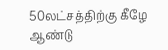50லட்சத்திற்கு கீழே ஆண்டு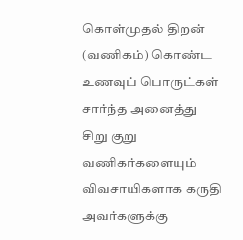கொள்முதல் திறன் (வணிகம்) கொண்ட உணவுப் பொருட்கள் சார்ந்த அனைத்து சிறு குறு வணிகர்களையும் விவசாயிகளாக கருதி அவர்களுக்கு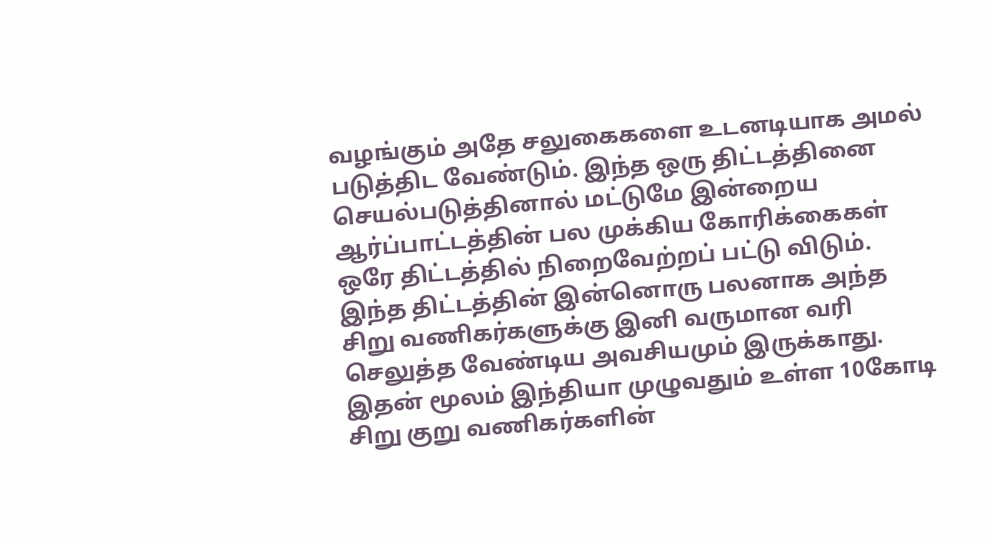வழங்கும் அதே சலுகைகளை உடனடியாக அமல் படுத்திட வேண்டும். இந்த ஒரு திட்டத்தினை செயல்படுத்தினால் மட்டுமே இன்றைய ஆர்ப்பாட்டத்தின் பல முக்கிய கோரிக்கைகள் ஒரே திட்டத்தில் நிறைவேற்றப் பட்டு விடும். இந்த திட்டத்தின் இன்னொரு பலனாக அந்த சிறு வணிகர்களுக்கு இனி வருமான வரி செலுத்த வேண்டிய அவசியமும் இருக்காது. இதன் மூலம் இந்தியா முழுவதும் உள்ள 10கோடி சிறு குறு வணிகர்களின்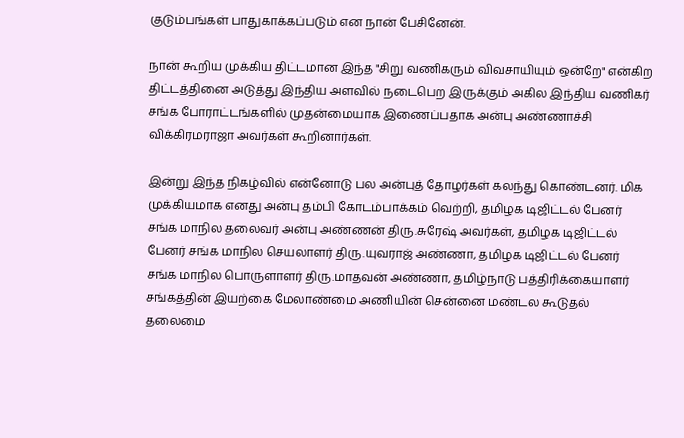குடும்பங்கள் பாதுகாக்கப்படும் என நான் பேசினேன்.

நான் கூறிய முக்கிய திட்டமான இந்த "சிறு வணிகரும் விவசாயியும் ஒன்றே" என்கிற திட்டத்தினை அடுத்து இந்திய அளவில் நடைபெற இருக்கும் அகில இந்திய வணிகர் சங்க போராட்டங்களில் முதன்மையாக இணைப்பதாக அன்பு அண்ணாச்சி விக்கிரமராஜா அவர்கள் கூறினார்கள்.

இன்று இந்த நிகழ்வில் என்னோடு பல அன்புத் தோழர்கள் கலந்து கொண்டனர். மிக முக்கியமாக எனது அன்பு தம்பி கோடம்பாக்கம் வெற்றி, தமிழக டிஜிட்டல் பேனர் சங்க மாநில தலைவர் அன்பு அண்ணன் திரு.சுரேஷ் அவர்கள், தமிழக டிஜிட்டல் பேனர் சங்க மாநில செயலாளர் திரு.யுவராஜ் அண்ணா, தமிழக டிஜிட்டல் பேனர் சங்க மாநில பொருளாளர் திரு.மாதவன் அண்ணா, தமிழ்நாடு பத்திரிக்கையாளர் சங்கத்தின் இயற்கை மேலாண்மை அணியின் சென்னை மண்டல கூடுதல் தலைமை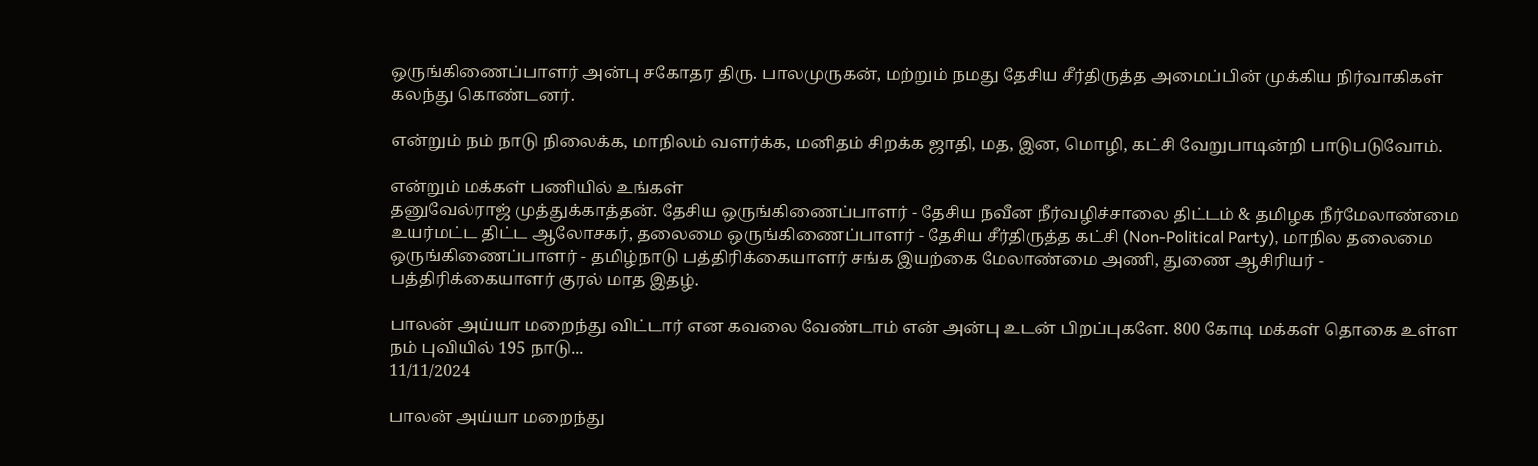ஒருங்கிணைப்பாளர் அன்பு சகோதர திரு. பாலமுருகன், மற்றும் நமது தேசிய சீர்திருத்த அமைப்பின் முக்கிய நிர்வாகிகள் கலந்து கொண்டனர்.

என்றும் நம் நாடு நிலைக்க, மாநிலம் வளர்க்க, மனிதம் சிறக்க ஜாதி, மத, இன, மொழி, கட்சி வேறுபாடின்றி பாடுபடுவோம்.

என்றும் மக்கள் பணியில் உங்கள்
தனுவேல்ராஜ் முத்துக்காத்தன். தேசிய ஒருங்கிணைப்பாளர் - தேசிய நவீன நீர்வழிச்சாலை திட்டம் & தமிழக நீர்மேலாண்மை உயர்மட்ட திட்ட ஆலோசகர், தலைமை ஒருங்கிணைப்பாளர் - தேசிய சீர்திருத்த கட்சி (Non-Political Party), மாநில தலைமை ஒருங்கிணைப்பாளர் - தமிழ்நாடு பத்திரிக்கையாளர் சங்க இயற்கை மேலாண்மை அணி, துணை ஆசிரியர் - பத்திரிக்கையாளர் குரல் மாத இதழ்.

பாலன் அய்யா மறைந்து விட்டார் என கவலை வேண்டாம் என் அன்பு உடன் பிறப்புகளே. 800 கோடி மக்கள் தொகை உள்ள நம் புவியில் 195 நாடு...
11/11/2024

பாலன் அய்யா மறைந்து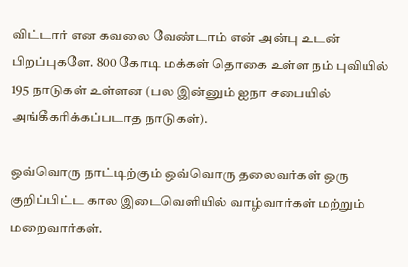விட்டார் என கவலை வேண்டாம் என் அன்பு உடன் பிறப்புகளே. 800 கோடி மக்கள் தொகை உள்ள நம் புவியில் 195 நாடுகள் உள்ளன (பல இன்னும் ஐநா சபையில் அங்கீகரிக்கப்படாத நாடுகள்).

ஒவ்வொரு நாட்டிற்கும் ஒவ்வொரு தலைவர்கள் ஒரு குறிப்பிட்ட கால இடைவெளியில் வாழ்வார்கள் மற்றும் மறைவார்கள்.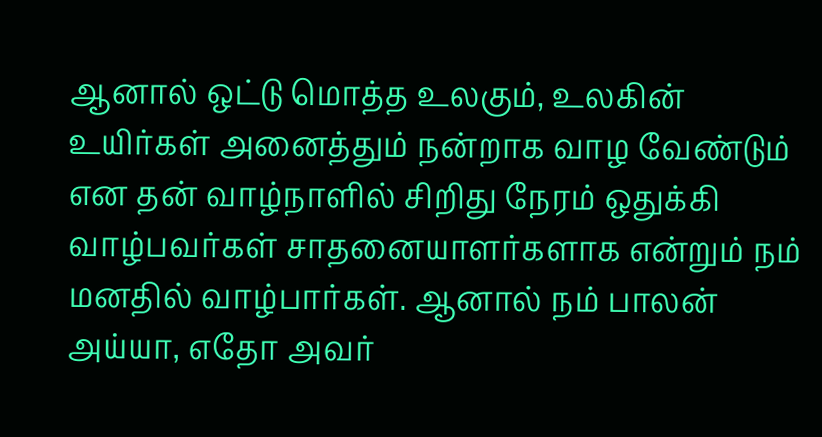ஆனால் ஒட்டு மொத்த உலகும், உலகின் உயிர்கள் அனைத்தும் நன்றாக வாழ வேண்டும் என தன் வாழ்நாளில் சிறிது நேரம் ஒதுக்கி வாழ்பவர்கள் சாதனையாளர்களாக என்றும் நம் மனதில் வாழ்பார்கள். ஆனால் நம் பாலன் அய்யா, எதோ அவர்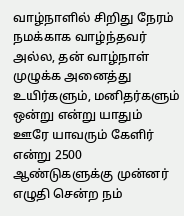வாழ்நாளில் சிறிது நேரம் நமக்காக வாழ்ந்தவர் அல்ல, தன் வாழ்நாள் முழுக்க அனைத்து உயிர்களும், மனிதர்களும் ஒன்று என்று யாதும் ஊரே யாவரும் கேளிர் என்று 2500 ஆண்டுகளுக்கு முன்னர் எழுதி சென்ற நம்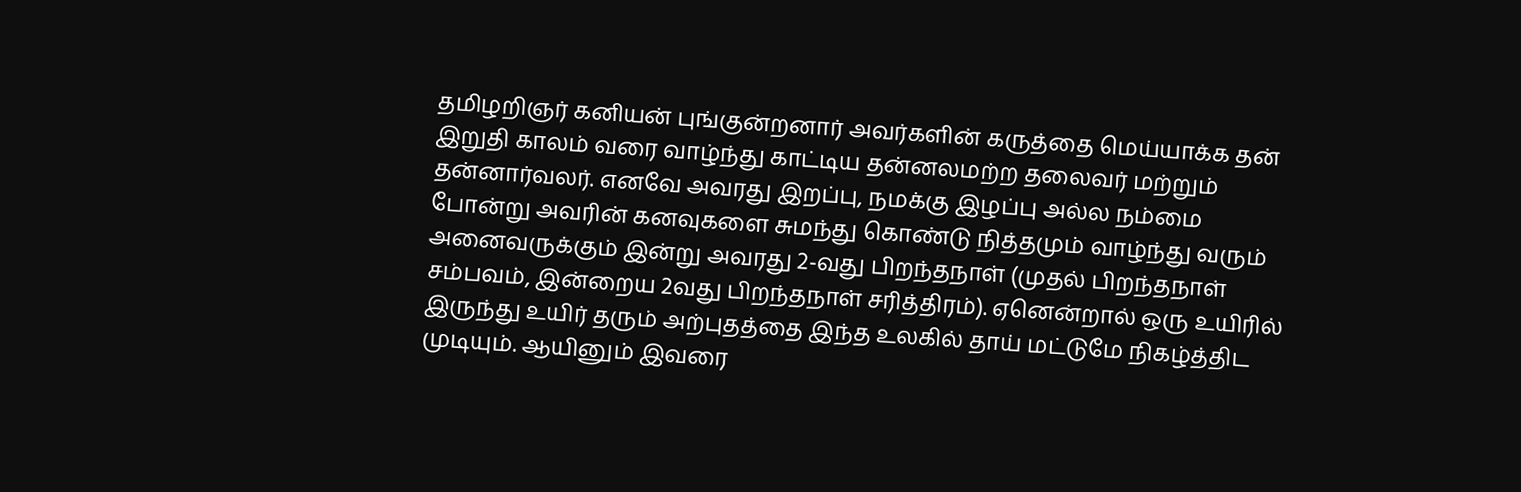தமிழறிஞர் கனியன் புங்குன்றனார் அவர்களின் கருத்தை மெய்யாக்க தன் இறுதி காலம் வரை வாழ்ந்து காட்டிய தன்னலமற்ற தலைவர் மற்றும் தன்னார்வலர். எனவே அவரது இறப்பு, நமக்கு இழப்பு அல்ல நம்மை போன்று அவரின் கனவுகளை சுமந்து கொண்டு நித்தமும் வாழ்ந்து வரும் அனைவருக்கும் இன்று அவரது 2-வது பிறந்தநாள் (முதல் பிறந்தநாள் சம்பவம், இன்றைய 2வது பிறந்தநாள் சரித்திரம்). ஏனென்றால் ஒரு உயிரில் இருந்து உயிர் தரும் அற்புதத்தை இந்த உலகில் தாய் மட்டுமே நிகழ்த்திட முடியும். ஆயினும் இவரை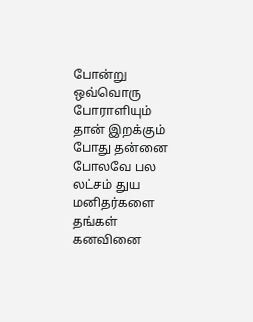போன்று ஒவ்வொரு போராளியும் தான் இறக்கும் போது தன்னை போலவே பல லட்சம் துய மனிதர்களை தங்கள் கனவினை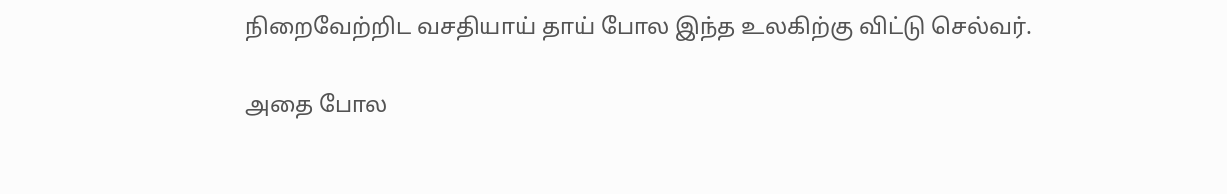நிறைவேற்றிட வசதியாய் தாய் போல இந்த உலகிற்கு விட்டு செல்வர்.

அதை போல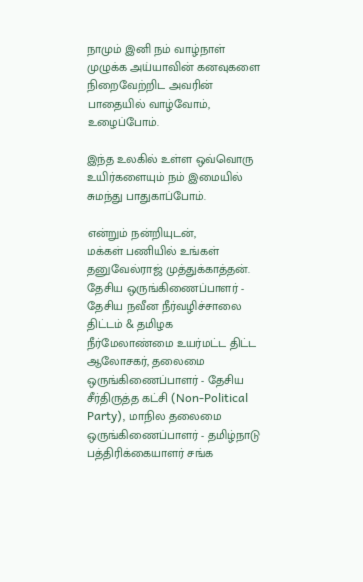நாமும் இனி நம் வாழ்நாள் முழுக்க அய்யாவின் கனவுகளை நிறைவேற்றிட அவரின் பாதையில் வாழ்வோம், உழைப்போம்.

இந்த உலகில் உள்ள ஒவ்வொரு உயிர்களையும் நம் இமையில் சுமந்து பாதுகாப்போம்.

என்றும் நன்றியுடன்,
மக்கள் பணியில் உங்கள்
தனுவேல்ராஜ் முத்துக்காத்தன். தேசிய ஒருங்கிணைப்பாளர் - தேசிய நவீன நீர்வழிச்சாலை திட்டம் & தமிழக நீர்மேலாண்மை உயர்மட்ட திட்ட ஆலோசகர், தலைமை ஒருங்கிணைப்பாளர் - தேசிய சீர்திருத்த கட்சி (Non-Political Party), மாநில தலைமை ஒருங்கிணைப்பாளர் - தமிழ்நாடு பத்திரிக்கையாளர் சங்க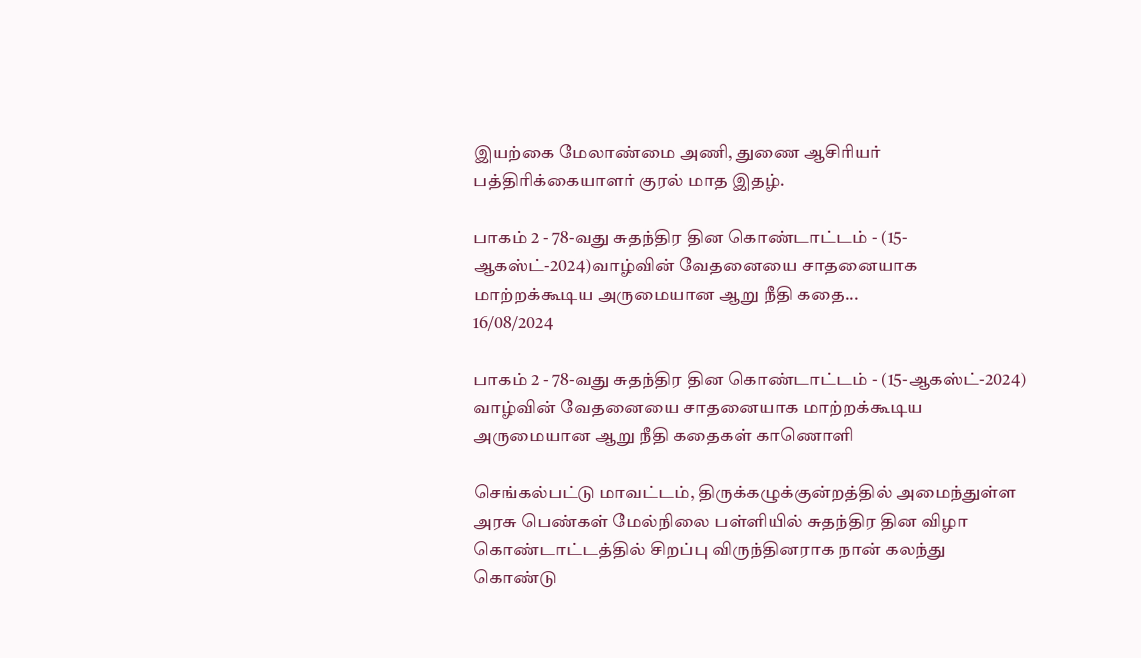இயற்கை மேலாண்மை அணி, துணை ஆசிரியர் பத்திரிக்கையாளர் குரல் மாத இதழ்.

பாகம் 2 - 78-வது சுதந்திர தின கொண்டாட்டம் - (15-ஆகஸ்ட்-2024)வாழ்வின் வேதனையை சாதனையாக மாற்றக்கூடிய அருமையான ஆறு நீதி கதை...
16/08/2024

பாகம் 2 - 78-வது சுதந்திர தின கொண்டாட்டம் - (15-ஆகஸ்ட்-2024)
வாழ்வின் வேதனையை சாதனையாக மாற்றக்கூடிய அருமையான ஆறு நீதி கதைகள் காணொளி

செங்கல்பட்டு மாவட்டம், திருக்கழுக்குன்றத்தில் அமைந்துள்ள அரசு பெண்கள் மேல்நிலை பள்ளியில் சுதந்திர தின விழா கொண்டாட்டத்தில் சிறப்பு விருந்தினராக நான் கலந்து கொண்டு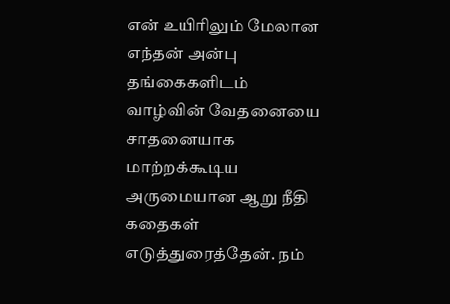என் உயிரிலும் மேலான எந்தன் அன்பு தங்கைகளிடம் வாழ்வின் வேதனையை சாதனையாக மாற்றக்கூடிய அருமையான ஆறு நீதி கதைகள் எடுத்துரைத்தேன். நம்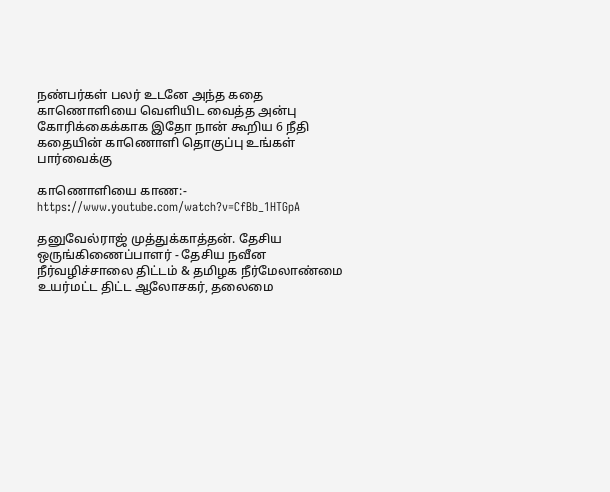நண்பர்கள் பலர் உடனே அந்த கதை காணொளியை வெளியிட வைத்த அன்பு கோரிக்கைக்காக இதோ நான் கூறிய 6 நீதி கதையின் காணொளி தொகுப்பு உங்கள் பார்வைக்கு

காணொளியை காண:- https://www.youtube.com/watch?v=CfBb_1HTGpA

தனுவேல்ராஜ் முத்துக்காத்தன். தேசிய ஒருங்கிணைப்பாளர் - தேசிய நவீன நீர்வழிச்சாலை திட்டம் & தமிழக நீர்மேலாண்மை உயர்மட்ட திட்ட ஆலோசகர், தலைமை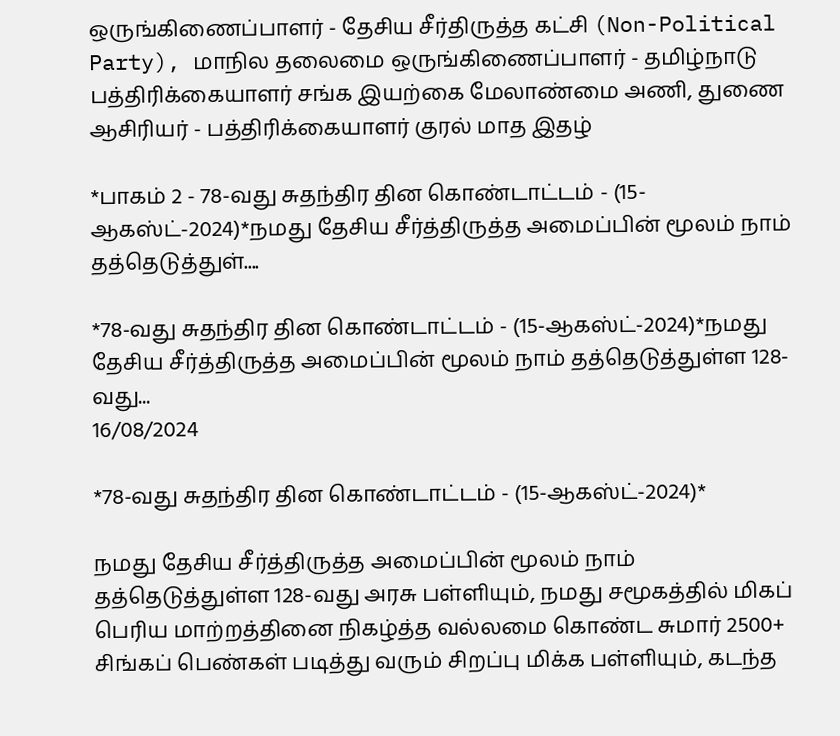ஒருங்கிணைப்பாளர் - தேசிய சீர்திருத்த கட்சி (Non-Political Party), மாநில தலைமை ஒருங்கிணைப்பாளர் - தமிழ்நாடு பத்திரிக்கையாளர் சங்க இயற்கை மேலாண்மை அணி, துணை ஆசிரியர் - பத்திரிக்கையாளர் குரல் மாத இதழ்

*பாகம் 2 - 78-வது சுதந்திர தின கொண்டாட்டம் - (15-ஆகஸ்ட்-2024)*நமது தேசிய சீர்த்திருத்த அமைப்பின் மூலம் நாம் தத்தெடுத்துள்....

*78-வது சுதந்திர தின கொண்டாட்டம் - (15-ஆகஸ்ட்-2024)*நமது தேசிய சீர்த்திருத்த அமைப்பின் மூலம் நாம் தத்தெடுத்துள்ள 128-வது...
16/08/2024

*78-வது சுதந்திர தின கொண்டாட்டம் - (15-ஆகஸ்ட்-2024)*

நமது தேசிய சீர்த்திருத்த அமைப்பின் மூலம் நாம் தத்தெடுத்துள்ள 128-வது அரசு பள்ளியும், நமது சமூகத்தில் மிகப் பெரிய மாற்றத்தினை நிகழ்த்த வல்லமை கொண்ட சுமார் 2500+ சிங்கப் பெண்கள் படித்து வரும் சிறப்பு மிக்க பள்ளியும், கடந்த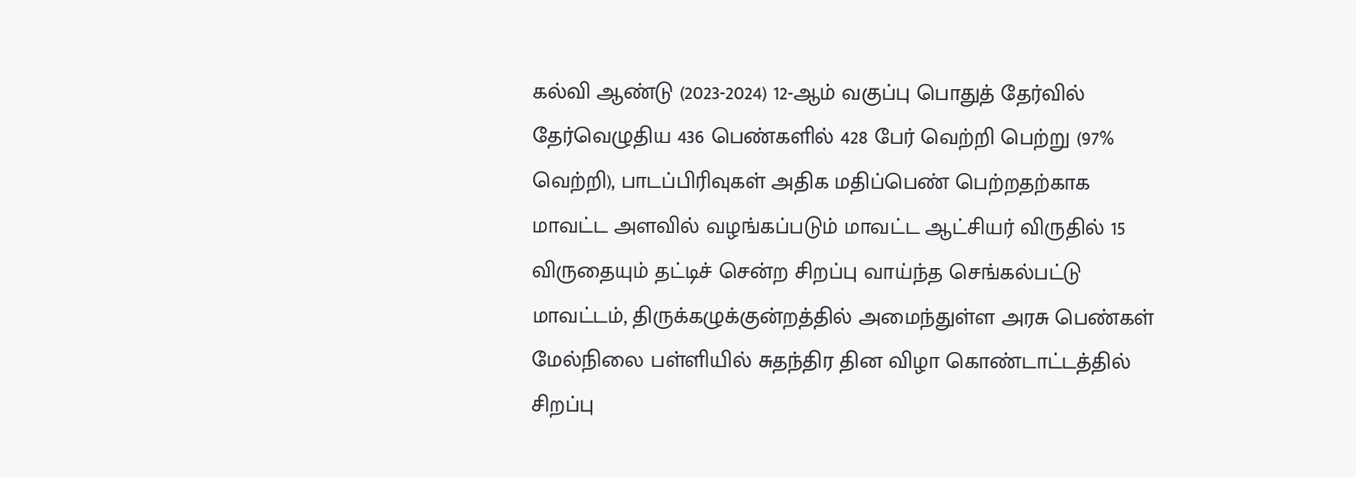கல்வி ஆண்டு (2023-2024) 12-ஆம் வகுப்பு பொதுத் தேர்வில் தேர்வெழுதிய 436 பெண்களில் 428 பேர் வெற்றி பெற்று (97% வெற்றி), பாடப்பிரிவுகள் அதிக மதிப்பெண் பெற்றதற்காக மாவட்ட அளவில் வழங்கப்படும் மாவட்ட ஆட்சியர் விருதில் 15 விருதையும் தட்டிச் சென்ற சிறப்பு வாய்ந்த செங்கல்பட்டு மாவட்டம், திருக்கழுக்குன்றத்தில் அமைந்துள்ள அரசு பெண்கள் மேல்நிலை பள்ளியில் சுதந்திர தின விழா கொண்டாட்டத்தில் சிறப்பு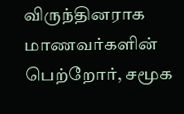விருந்தினராக மாணவர்களின் பெற்றோர், சமூக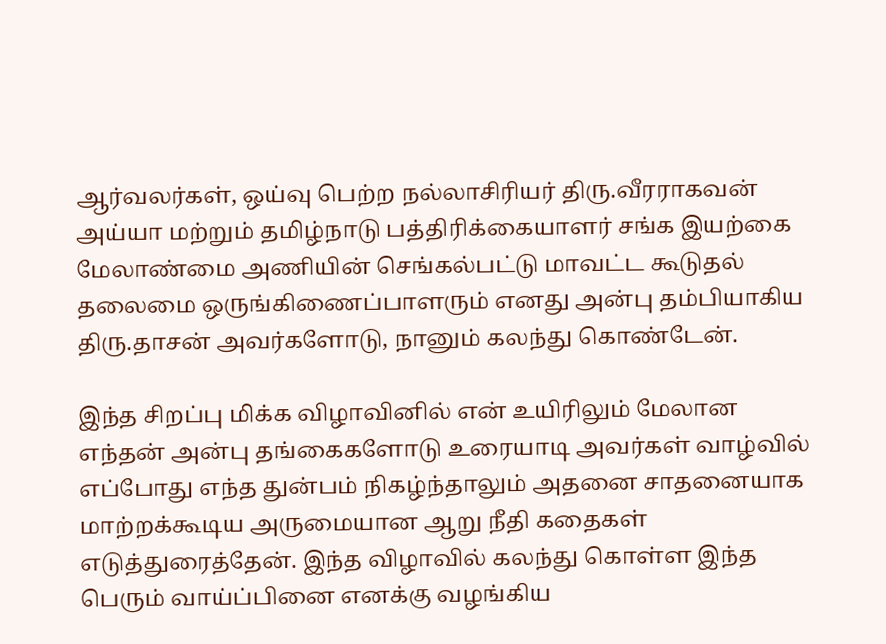ஆர்வலர்கள், ஒய்வு பெற்ற நல்லாசிரியர் திரு.வீரராகவன் அய்யா மற்றும் தமிழ்நாடு பத்திரிக்கையாளர் சங்க இயற்கை மேலாண்மை அணியின் செங்கல்பட்டு மாவட்ட கூடுதல் தலைமை ஒருங்கிணைப்பாளரும் எனது அன்பு தம்பியாகிய திரு.தாசன் அவர்களோடு, நானும் கலந்து கொண்டேன்.

இந்த சிறப்பு மிக்க விழாவினில் என் உயிரிலும் மேலான எந்தன் அன்பு தங்கைகளோடு உரையாடி அவர்கள் வாழ்வில் எப்போது எந்த துன்பம் நிகழ்ந்தாலும் அதனை சாதனையாக மாற்றக்கூடிய அருமையான ஆறு நீதி கதைகள் எடுத்துரைத்தேன். இந்த விழாவில் கலந்து கொள்ள இந்த பெரும் வாய்ப்பினை எனக்கு வழங்கிய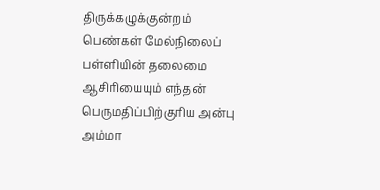திருக்கழுக்குன்றம் பெண்கள் மேல்நிலைப் பள்ளியின் தலைமை ஆசிரியையும் எந்தன் பெருமதிப்பிற்குரிய அன்பு அம்மா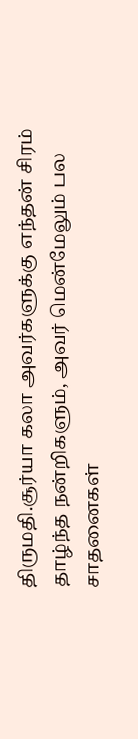திருமதி.சூர்யா கலா அவர்களுக்கு எந்தன் சிரம் தாழ்ந்த நன்றிகளும், அவர் மென்மேலும் பல சாதனைகள்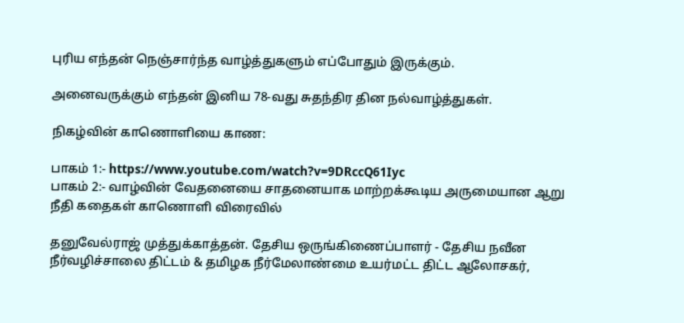புரிய எந்தன் நெஞ்சார்ந்த வாழ்த்துகளும் எப்போதும் இருக்கும்.

அனைவருக்கும் எந்தன் இனிய 78-வது சுதந்திர தின நல்வாழ்த்துகள்.

நிகழ்வின் காணொளியை காண:

பாகம் 1:- https://www.youtube.com/watch?v=9DRccQ61Iyc
பாகம் 2:- வாழ்வின் வேதனையை சாதனையாக மாற்றக்கூடிய அருமையான ஆறு நீதி கதைகள் காணொளி விரைவில்

தனுவேல்ராஜ் முத்துக்காத்தன். தேசிய ஒருங்கிணைப்பாளர் - தேசிய நவீன நீர்வழிச்சாலை திட்டம் & தமிழக நீர்மேலாண்மை உயர்மட்ட திட்ட ஆலோசகர்,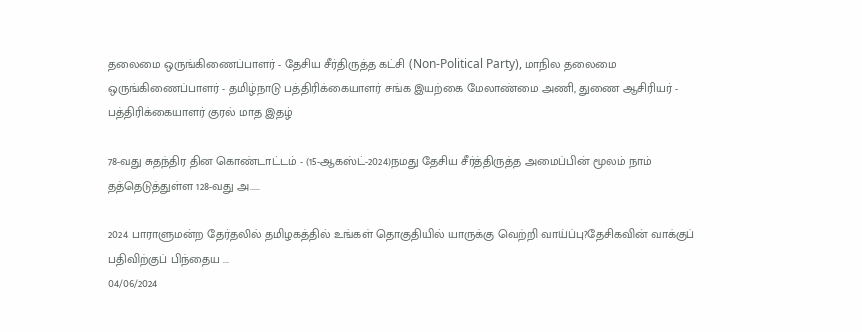தலைமை ஒருங்கிணைப்பாளர் - தேசிய சீர்திருத்த கட்சி (Non-Political Party), மாநில தலைமை ஒருங்கிணைப்பாளர் - தமிழ்நாடு பத்திரிக்கையாளர் சங்க இயற்கை மேலாண்மை அணி, துணை ஆசிரியர் - பத்திரிக்கையாளர் குரல் மாத இதழ்

78-வது சுதந்திர தின கொண்டாட்டம் - (15-ஆகஸ்ட்-2024)நமது தேசிய சீர்த்திருத்த அமைப்பின் மூலம் நாம் தத்தெடுத்துள்ள 128-வது அ.....

2024 பாராளுமன்ற தேர்தலில் தமிழகத்தில் உங்கள் தொகுதியில் யாருக்கு வெற்றி வாய்ப்பு?தேசிகவின் வாக்குப் பதிவிற்குப் பிந்தைய ...
04/06/2024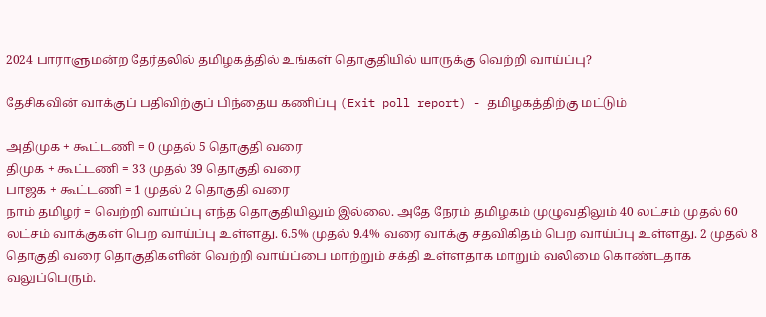2024 பாராளுமன்ற தேர்தலில் தமிழகத்தில் உங்கள் தொகுதியில் யாருக்கு வெற்றி வாய்ப்பு?

தேசிகவின் வாக்குப் பதிவிற்குப் பிந்தைய கணிப்பு (Exit poll report) - தமிழகத்திற்கு மட்டும்

அதிமுக + கூட்டணி = 0 முதல் 5 தொகுதி வரை
திமுக + கூட்டணி = 33 முதல் 39 தொகுதி வரை
பாஜக + கூட்டணி = 1 முதல் 2 தொகுதி வரை
நாம் தமிழர் = வெற்றி வாய்ப்பு எந்த தொகுதியிலும் இல்லை. அதே நேரம் தமிழகம் முழுவதிலும் 40 லட்சம் முதல் 60 லட்சம் வாக்குகள் பெற வாய்ப்பு உள்ளது. 6.5% முதல் 9.4% வரை வாக்கு சதவிகிதம் பெற வாய்ப்பு உள்ளது. 2 முதல் 8 தொகுதி வரை தொகுதிகளின் வெற்றி வாய்ப்பை மாற்றும் சக்தி உள்ளதாக மாறும் வலிமை கொண்டதாக வலுப்பெரும்.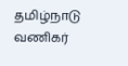தமிழ்நாடு வணிகர்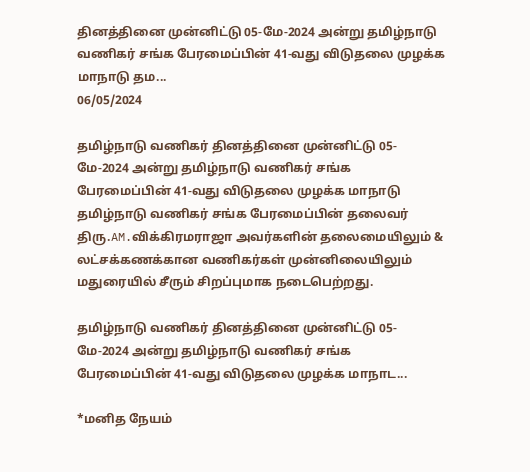தினத்தினை முன்னிட்டு 05-மே-2024 அன்று தமிழ்நாடு வணிகர் சங்க பேரமைப்பின் 41-வது விடுதலை முழக்க மாநாடு தம...
06/05/2024

தமிழ்நாடு வணிகர் தினத்தினை முன்னிட்டு 05-மே-2024 அன்று தமிழ்நாடு வணிகர் சங்க பேரமைப்பின் 41-வது விடுதலை முழக்க மாநாடு தமிழ்நாடு வணிகர் சங்க பேரமைப்பின் தலைவர் திரு.AM.விக்கிரமராஜா அவர்களின் தலைமையிலும் & லட்சக்கணக்கான வணிகர்கள் முன்னிலையிலும் மதுரையில் சீரும் சிறப்புமாக நடைபெற்றது.

தமிழ்நாடு வணிகர் தினத்தினை முன்னிட்டு 05-மே-2024 அன்று தமிழ்நாடு வணிகர் சங்க பேரமைப்பின் 41-வது விடுதலை முழக்க மாநாட...

*மனித நேயம்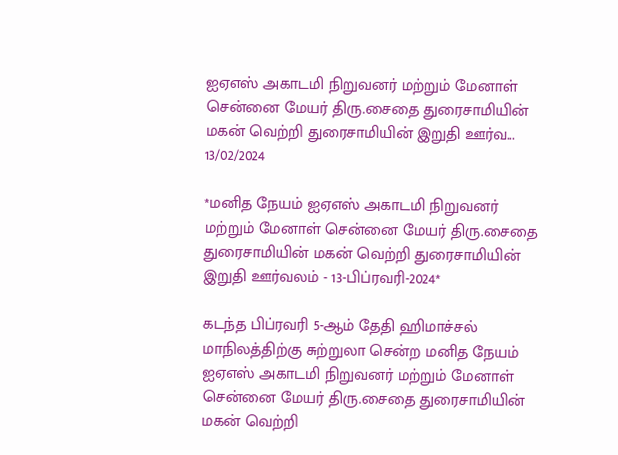ஐஏஎஸ் அகாடமி நிறுவனர் மற்றும் மேனாள் சென்னை மேயர் திரு.சைதை துரைசாமியின் மகன் வெற்றி துரைசாமியின் இறுதி ஊர்வ...
13/02/2024

*மனித நேயம் ஐஏஎஸ் அகாடமி நிறுவனர் மற்றும் மேனாள் சென்னை மேயர் திரு.சைதை துரைசாமியின் மகன் வெற்றி துரைசாமியின் இறுதி ஊர்வலம் - 13-பிப்ரவரி-2024*

கடந்த பிப்ரவரி 5-ஆம் தேதி ஹிமாச்சல் மாநிலத்திற்கு சுற்றுலா சென்ற மனித நேயம் ஐஏஎஸ் அகாடமி நிறுவனர் மற்றும் மேனாள் சென்னை மேயர் திரு.சைதை துரைசாமியின் மகன் வெற்றி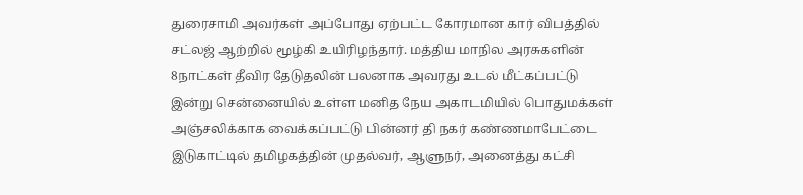துரைசாமி அவர்கள் அப்போது ஏற்பட்ட கோரமான கார் விபத்தில் சட்லஜ் ஆற்றில் மூழ்கி உயிரிழந்தார். மத்திய மாநில அரசுகளின் 8நாட்கள் தீவிர தேடுதலின் பலனாக அவரது உடல் மீட்கப்பட்டு இன்று சென்னையில் உள்ள மனித நேய அகாடமியில் பொதுமக்கள் அஞ்சலிக்காக வைக்கப்பட்டு பின்னர் தி நகர் கண்ணமாபேட்டை இடுகாட்டில் தமிழகத்தின் முதல்வர், ஆளுநர், அனைத்து கட்சி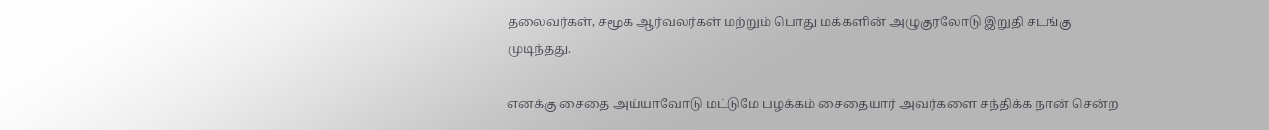தலைவர்கள், சமூக ஆர்வலர்கள் மற்றும் பொது மக்களின் அழுகுரலோடு இறுதி சடங்கு முடிந்தது.

எனக்கு சைதை அய்யாவோடு மட்டுமே பழக்கம் சைதையார் அவர்களை சந்திக்க நான் சென்ற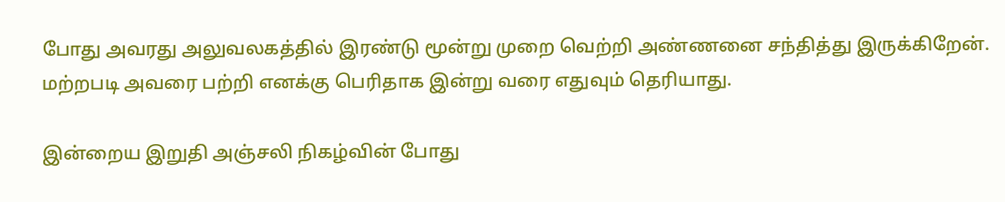போது அவரது அலுவலகத்தில் இரண்டு மூன்று முறை வெற்றி அண்ணனை சந்தித்து இருக்கிறேன். மற்றபடி அவரை பற்றி எனக்கு பெரிதாக இன்று வரை எதுவும் தெரியாது.

இன்றைய இறுதி அஞ்சலி நிகழ்வின் போது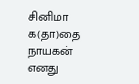சினிமா க(தா)தை நாயகன் எனது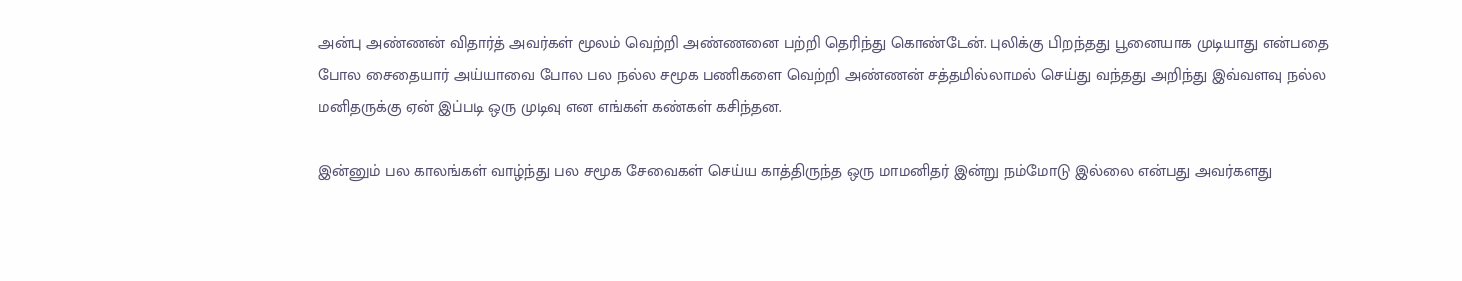அன்பு அண்ணன் விதார்த் அவர்கள் மூலம் வெற்றி அண்ணனை பற்றி தெரிந்து கொண்டேன். புலிக்கு பிறந்தது பூனையாக முடியாது என்பதை போல சைதையார் அய்யாவை போல பல நல்ல சமூக பணிகளை வெற்றி அண்ணன் சத்தமில்லாமல் செய்து வந்தது அறிந்து இவ்வளவு நல்ல மனிதருக்கு ஏன் இப்படி ஒரு முடிவு என எங்கள் கண்கள் கசிந்தன.

இன்னும் பல காலங்கள் வாழ்ந்து பல சமூக சேவைகள் செய்ய காத்திருந்த ஒரு மாமனிதர் இன்று நம்மோடு இல்லை என்பது அவர்களது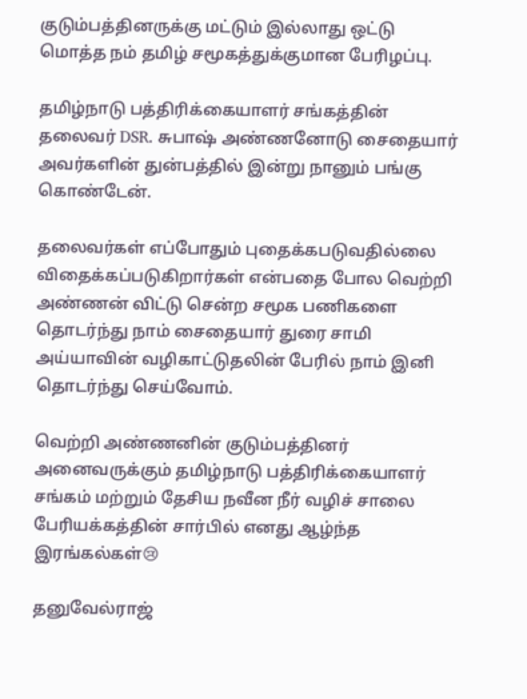குடும்பத்தினருக்கு மட்டும் இல்லாது ஒட்டு மொத்த நம் தமிழ் சமூகத்துக்குமான பேரிழப்பு.

தமிழ்நாடு பத்திரிக்கையாளர் சங்கத்தின் தலைவர் DSR. சுபாஷ் அண்ணனோடு சைதையார் அவர்களின் துன்பத்தில் இன்று நானும் பங்கு கொண்டேன்.

தலைவர்கள் எப்போதும் புதைக்கபடுவதில்லை விதைக்கப்படுகிறார்கள் என்பதை போல வெற்றி அண்ணன் விட்டு சென்ற சமூக பணிகளை தொடர்ந்து நாம் சைதையார் துரை சாமி அய்யாவின் வழிகாட்டுதலின் பேரில் நாம் இனி தொடர்ந்து செய்வோம்.

வெற்றி அண்ணனின் குடும்பத்தினர் அனைவருக்கும் தமிழ்நாடு பத்திரிக்கையாளர் சங்கம் மற்றும் தேசிய நவீன நீர் வழிச் சாலை பேரியக்கத்தின் சார்பில் எனது ஆழ்ந்த இரங்கல்கள்😢

தனுவேல்ராஜ்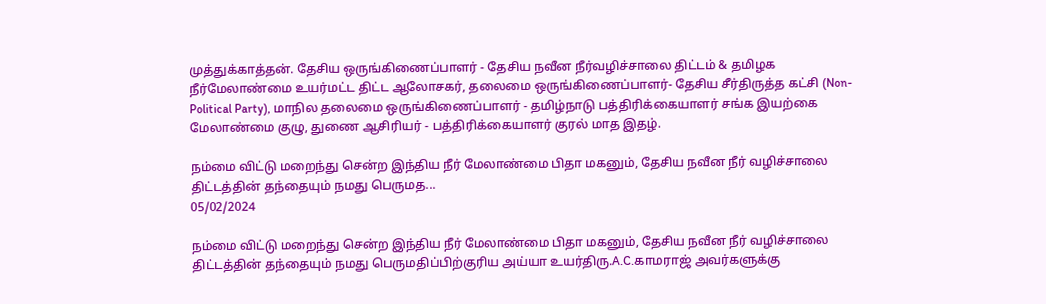முத்துக்காத்தன். தேசிய ஒருங்கிணைப்பாளர் - தேசிய நவீன நீர்வழிச்சாலை திட்டம் & தமிழக நீர்மேலாண்மை உயர்மட்ட திட்ட ஆலோசகர், தலைமை ஒருங்கிணைப்பாளர்- தேசிய சீர்திருத்த கட்சி (Non-Political Party), மாநில தலைமை ஒருங்கிணைப்பாளர் - தமிழ்நாடு பத்திரிக்கையாளர் சங்க இயற்கை மேலாண்மை குழு, துணை ஆசிரியர் - பத்திரிக்கையாளர் குரல் மாத இதழ்.

நம்மை விட்டு மறைந்து சென்ற இந்திய நீர் மேலாண்மை பிதா மகனும், தேசிய நவீன நீர் வழிச்சாலை திட்டத்தின் தந்தையும் நமது பெருமத...
05/02/2024

நம்மை விட்டு மறைந்து சென்ற இந்திய நீர் மேலாண்மை பிதா மகனும், தேசிய நவீன நீர் வழிச்சாலை திட்டத்தின் தந்தையும் நமது பெருமதிப்பிற்குரிய அய்யா உயர்திரு.A.C.காமராஜ் அவர்களுக்கு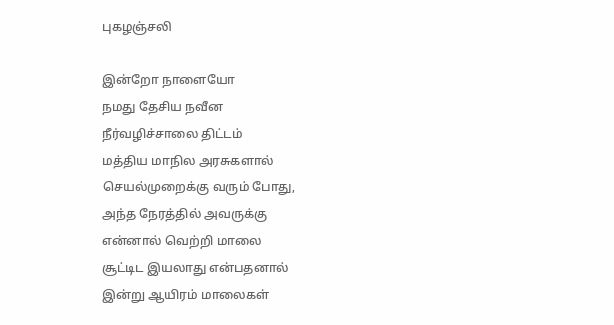புகழஞ்சலி

இன்றோ நாளையோ
நமது தேசிய நவீன
நீர்வழிச்சாலை திட்டம்
மத்திய மாநில அரசுகளால்
செயல்முறைக்கு வரும் போது,
அந்த நேரத்தில் அவருக்கு
என்னால் வெற்றி மாலை
சூட்டிட இயலாது என்பதனால்
இன்று ஆயிரம் மாலைகள்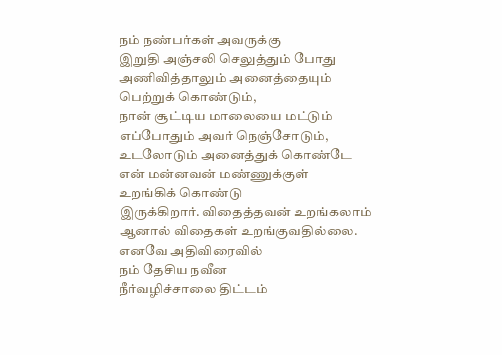நம் நண்பர்கள் அவருக்கு
இறுதி அஞ்சலி செலுத்தும் போது
அணிவித்தாலும் அனைத்தையும்
பெற்றுக் கொண்டும்,
நான் சூட்டிய மாலையை மட்டும்
எப்போதும் அவர் நெஞ்சோடும்,
உடலோடும் அனைத்துக் கொண்டே
என் மன்னவன் மண்ணுக்குள்
உறங்கிக் கொண்டு
இருக்கிறார். விதைத்தவன் உறங்கலாம்
ஆனால் விதைகள் உறங்குவதில்லை.
எனவே அதிவிரைவில்
நம் தேசிய நவீன
நீர்வழிச்சாலை திட்டம்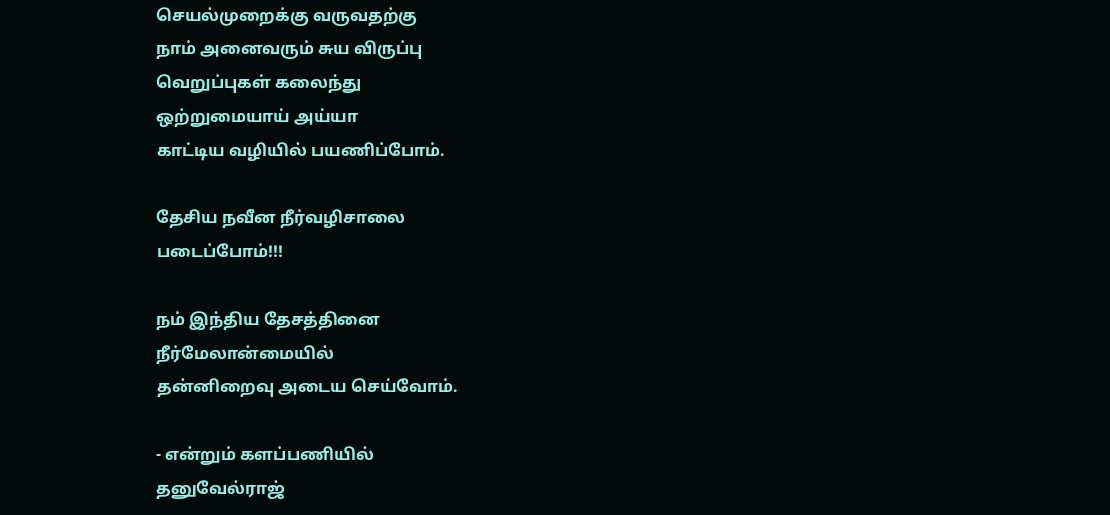செயல்முறைக்கு வருவதற்கு
நாம் அனைவரும் சுய விருப்பு
வெறுப்புகள் கலைந்து
ஒற்றுமையாய் அய்யா
காட்டிய வழியில் பயணிப்போம்.

தேசிய நவீன நீர்வழிசாலை
படைப்போம்!!!

நம் இந்திய தேசத்தினை
நீர்மேலான்மையில்
தன்னிறைவு அடைய செய்வோம்.

- என்றும் களப்பணியில்
தனுவேல்ராஜ்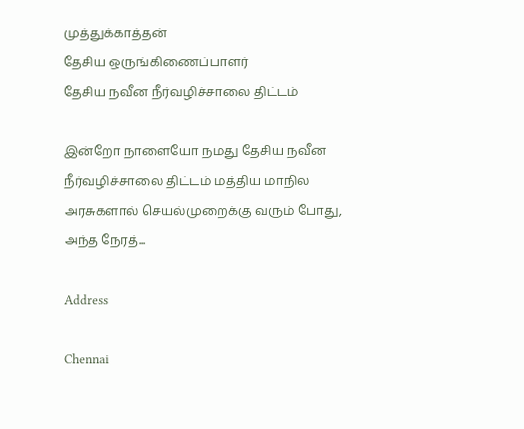முத்துக்காத்தன்
தேசிய ஒருங்கிணைப்பாளர்
தேசிய நவீன நீர்வழிச்சாலை திட்டம்

இன்றோ நாளையோ நமது தேசிய நவீன நீர்வழிச்சாலை திட்டம் மத்திய மாநில அரசுகளால் செயல்முறைக்கு வரும் போது, அந்த நேரத்...

Address

Chennai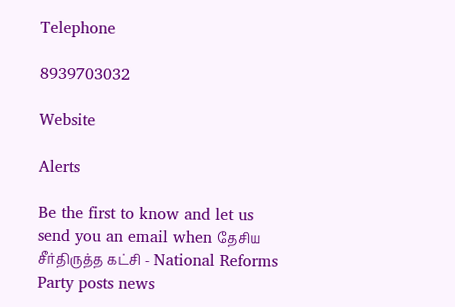Telephone

8939703032

Website

Alerts

Be the first to know and let us send you an email when தேசிய சீர்திருத்த கட்சி - National Reforms Party posts news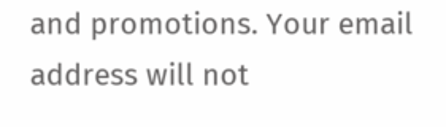and promotions. Your email address will not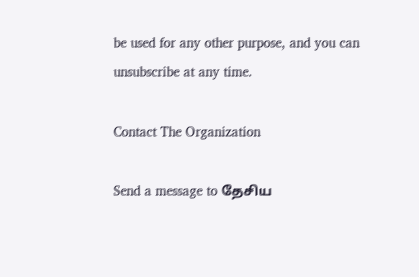be used for any other purpose, and you can unsubscribe at any time.

Contact The Organization

Send a message to தேசிய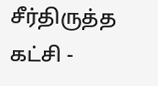சீர்திருத்த கட்சி -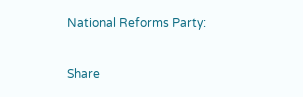National Reforms Party:

Share